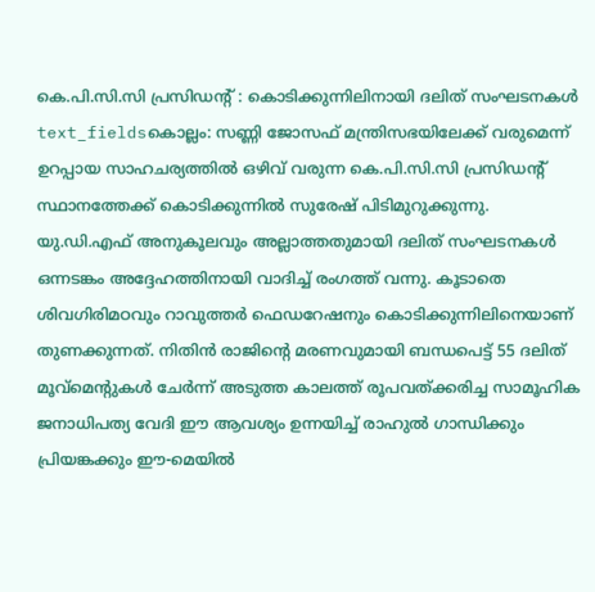കെ.പി.സി.സി പ്രസിഡന്റ് : കൊടിക്കുന്നിലിനായി ദലിത് സംഘടനകൾ
text_fieldsകൊല്ലം: സണ്ണി ജോസഫ് മന്ത്രിസഭയിലേക്ക് വരുമെന്ന് ഉറപ്പായ സാഹചര്യത്തിൽ ഒഴിവ് വരുന്ന കെ.പി.സി.സി പ്രസിഡന്റ് സ്ഥാനത്തേക്ക് കൊടിക്കുന്നിൽ സുരേഷ് പിടിമുറുക്കുന്നു. യു.ഡി.എഫ് അനുകൂലവും അല്ലാത്തതുമായി ദലിത് സംഘടനകൾ ഒന്നടങ്കം അദ്ദേഹത്തിനായി വാദിച്ച് രംഗത്ത് വന്നു. കൂടാതെ ശിവഗിരിമഠവും റാവുത്തർ ഫെഡറേഷനും കൊടിക്കുന്നിലിനെയാണ് തുണക്കുന്നത്. നിതിൻ രാജിന്റെ മരണവുമായി ബന്ധപെട്ട് 55 ദലിത് മൂവ്മെന്റുകൾ ചേർന്ന് അടുത്ത കാലത്ത് രൂപവത്ക്കരിച്ച സാമൂഹിക ജനാധിപത്യ വേദി ഈ ആവശ്യം ഉന്നയിച്ച് രാഹുൽ ഗാന്ധിക്കും പ്രിയങ്കക്കും ഈ-മെയിൽ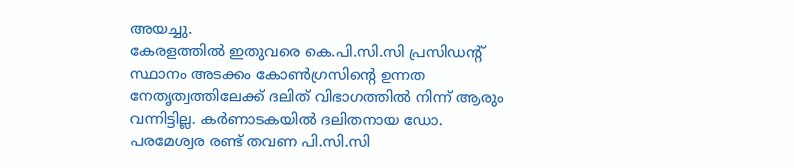അയച്ചു.
കേരളത്തിൽ ഇതുവരെ കെ.പി.സി.സി പ്രസിഡന്റ് സ്ഥാനം അടക്കം കോൺഗ്രസിന്റെ ഉന്നത നേതൃത്വത്തിലേക്ക് ദലിത് വിഭാഗത്തിൽ നിന്ന് ആരും വന്നിട്ടില്ല. കർണാടകയിൽ ദലിതനായ ഡോ. പരമേശ്വര രണ്ട് തവണ പി.സി.സി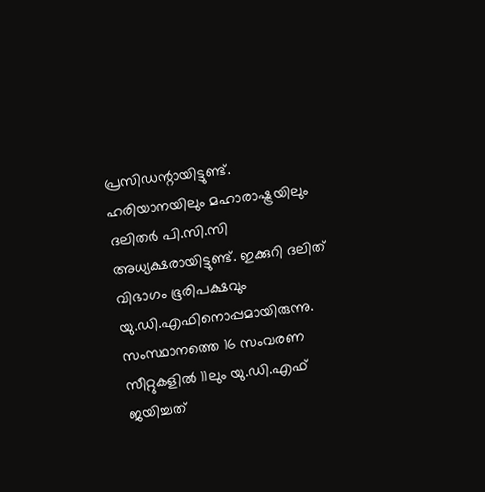പ്രസിഡന്റായിട്ടുണ്ട്. ഹരിയാനയിലും മഹാരാഷ്ട്രയിലും ദലിതർ പി.സി.സി അധ്യക്ഷരായിട്ടുണ്ട്. ഇക്കുറി ദലിത് വിഭാഗം ഭൂരിപക്ഷവും യു.ഡി.എഫിനൊപ്പമായിരുന്നു. സംസ്ഥാനത്തെ 16 സംവരണ സീറ്റുകളിൽ 11ലും യു.ഡി.എഫ് ജയിച്ചത്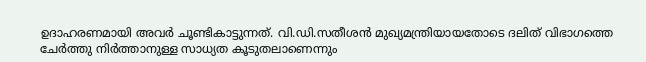ഉദാഹരണമായി അവർ ചൂണ്ടികാട്ടുന്നത്. വി.ഡി.സതീശൻ മുഖ്യമന്ത്രിയായതോടെ ദലിത് വിഭാഗത്തെ ചേർത്തു നിർത്താനുള്ള സാധ്യത കൂടുതലാണെന്നും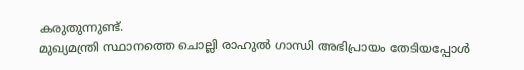കരുതുന്നുണ്ട്.
മുഖ്യമന്ത്രി സ്ഥാനത്തെ ചൊല്ലി രാഹുൽ ഗാന്ധി അഭിപ്രായം തേടിയപ്പോൾ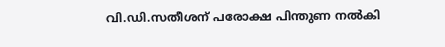വി.ഡി.സതീശന് പരോക്ഷ പിന്തുണ നൽകി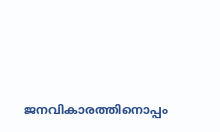ജനവികാരത്തിനൊപ്പം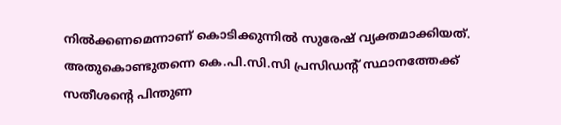നിൽക്കണമെന്നാണ് കൊടിക്കുന്നിൽ സുരേഷ് വ്യക്തമാക്കിയത്. അതുകൊണ്ടുതന്നെ കെ.പി.സി.സി പ്രസിഡന്റ് സ്ഥാനത്തേക്ക് സതീശന്റെ പിന്തുണ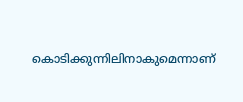കൊടിക്കുന്നിലിനാകുമെന്നാണ്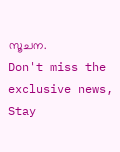സൂചന.
Don't miss the exclusive news, Stay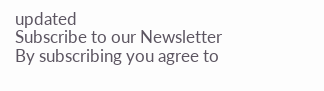updated
Subscribe to our Newsletter
By subscribing you agree to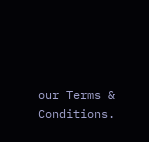our Terms & Conditions.